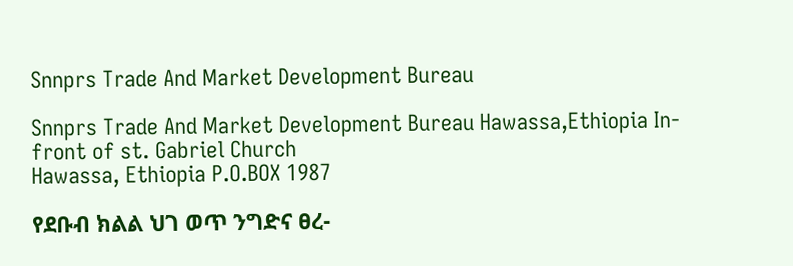Snnprs Trade And Market Development Bureau

Snnprs Trade And Market Development Bureau Hawassa,Ethiopia In-front of st. Gabriel Church
Hawassa, Ethiopia P.O.BOX 1987

የደቡብ ክልል ህገ ወጥ ንግድና ፀረ-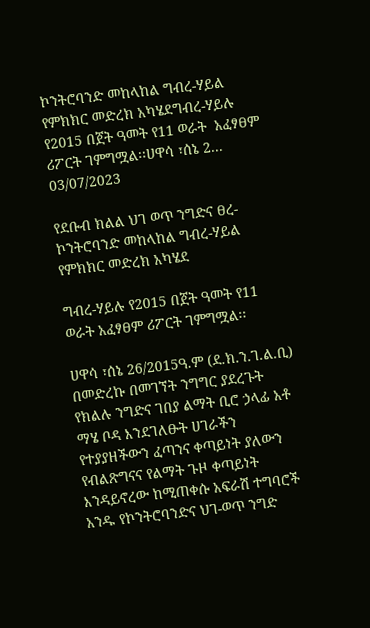ኮንትሮባንድ መከላከል ግብረ-ሃይል የምክክር መድረክ አካሄደግብረ-ሃይሉ  የ2015 በጀት ዓመት የ11 ወራት  አፈፃፀም  ሪፖርት ገምግሟል፡፡ሀዋሳ ፣ሰኔ 2...
03/07/2023

የደቡብ ክልል ህገ ወጥ ንግድና ፀረ-ኮንትሮባንድ መከላከል ግብረ-ሃይል የምክክር መድረክ አካሄደ

ግብረ-ሃይሉ የ2015 በጀት ዓመት የ11 ወራት አፈፃፀም ሪፖርት ገምግሟል፡፡

ሀዋሳ ፣ሰኔ 26/2015ዓ.ም (ደ.ክ.ን.ገ.ል.ቢ) በመድረኩ በመገኘት ንግግር ያደረጉት የክልሉ ንግድና ገበያ ልማት ቢሮ ኃላፊ አቶ ማሄ ቦዳ እንደገለፁት ሀገራችን የተያያዘችውን ፈጣንና ቀጣይነት ያለውን የብልጽግናና የልማት ጉዞ ቀጣይነት እንዳይኖረው ከሚጠቀሱ አፍራሽ ተግባሮች አንዱ የኮንትሮባንድና ህገ-ወጥ ንግድ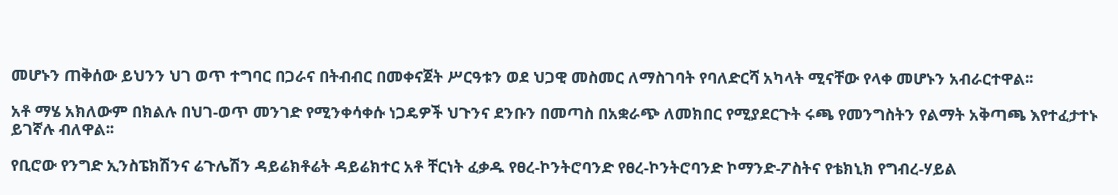መሆኑን ጠቅሰው ይህንን ህገ ወጥ ተግባር በጋራና በትብብር በመቀናጀት ሥርዓቱን ወደ ህጋዊ መስመር ለማስገባት የባለድርሻ አካላት ሚናቸው የላቀ መሆኑን አብራርተዋል፡፡

አቶ ማሄ አክለውም በክልሉ በህገ-ወጥ መንገድ የሚንቀሳቀሱ ነጋዴዎች ህጉንና ደንቡን በመጣስ በአቋራጭ ለመክበር የሚያደርጉት ሩጫ የመንግስትን የልማት አቅጣጫ እየተፈታተኑ ይገኛሉ ብለዋል፡፡

የቢሮው የንግድ ኢንስፔክሽንና ሬጉሌሽን ዳይሬክቶሬት ዳይሬክተር አቶ ቸርነት ፈቃዱ የፀረ-ኮንትሮባንድ የፀረ-ኮንትሮባንድ ኮማንድ-ፖስትና የቴክኒክ የግብረ-ሃይል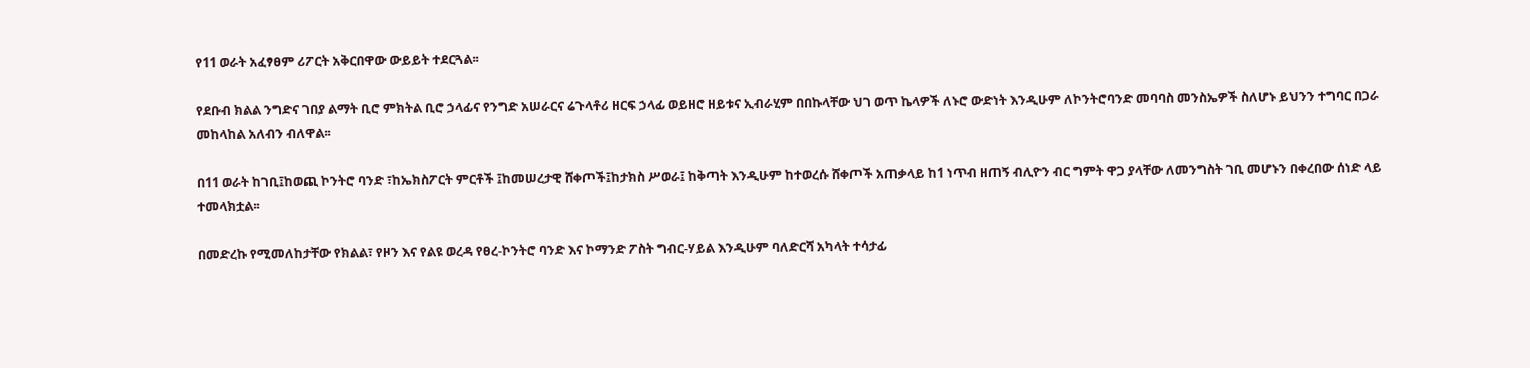የ11 ወራት አፈፃፀም ሪፖርት አቅርበዋው ውይይት ተደርጓል፡፡

የደቡብ ክልል ንግድና ገበያ ልማት ቢሮ ምክትል ቢሮ ኃላፊና የንግድ አሠራርና ሬጉላቶሪ ዘርፍ ኃላፊ ወይዘሮ ዘይቱና ኢብራሂም በበኩላቸው ህገ ወጥ ኬላዎች ለኑሮ ውድነት እንዲሁም ለኮንትሮባንድ መባባስ መንስኤዎች ስለሆኑ ይህንን ተግባር በጋራ መከላከል አለብን ብለዋል፡፡

በ11 ወራት ከገቢ፤ከወጪ ኮንትሮ ባንድ ፣ከኤክስፖርት ምርቶች ፤ከመሠረታዊ ሸቀጦች፤ከታክስ ሥወራ፤ ከቅጣት እንዲሁም ከተወረሱ ሸቀጦች አጠቃላይ ከ1 ነጥብ ዘጠኝ ብሊዮን ብር ግምት ዋጋ ያላቸው ለመንግስት ገቢ መሆኑን በቀረበው ሰነድ ላይ ተመላክቷል፡፡

በመድረኩ የሚመለከታቸው የክልል፣ የዞን እና የልዩ ወረዳ የፀረ-ኮንትሮ ባንድ እና ኮማንድ ፖስት ግብር-ሃይል እንዲሁም ባለድርሻ አካላት ተሳታፊ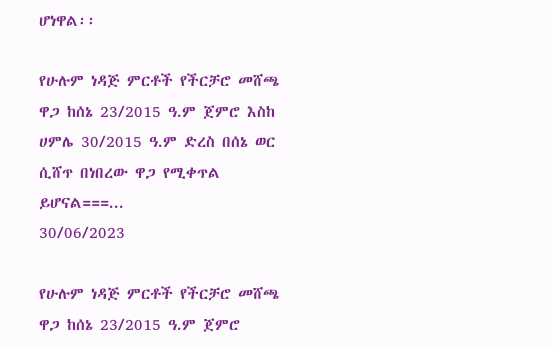ሆነዋል፡፡

የሁሉም ነዳጅ ምርቶች የችርቻሮ መሸጫ ዋጋ ከሰኔ 23/2015 ዓ.ም ጀምሮ እስከ ሀምሌ 30/2015 ዓ.ም ድረስ በሰኔ ወር ሲሸጥ በነበረው ዋጋ የሚቀጥል ይሆናል===...
30/06/2023

የሁሉም ነዳጅ ምርቶች የችርቻሮ መሸጫ ዋጋ ከሰኔ 23/2015 ዓ.ም ጀምሮ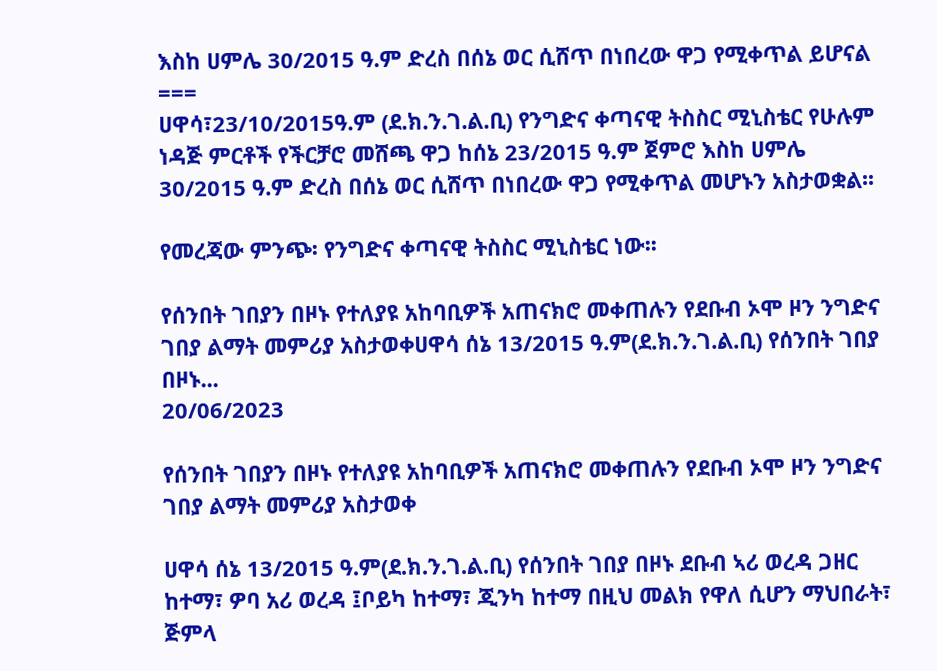እስከ ሀምሌ 30/2015 ዓ.ም ድረስ በሰኔ ወር ሲሸጥ በነበረው ዋጋ የሚቀጥል ይሆናል
===
ሀዋሳ፣23/10/2015ዓ.ም (ደ.ክ.ን.ገ.ል.ቢ) የንግድና ቀጣናዊ ትስስር ሚኒስቴር የሁሉም ነዳጅ ምርቶች የችርቻሮ መሸጫ ዋጋ ከሰኔ 23/2015 ዓ.ም ጀምሮ እስከ ሀምሌ 30/2015 ዓ.ም ድረስ በሰኔ ወር ሲሸጥ በነበረው ዋጋ የሚቀጥል መሆኑን አስታወቋል፡፡

የመረጃው ምንጭ፡ የንግድና ቀጣናዊ ትስስር ሚኒስቴር ነው፡፡

የሰንበት ገበያን በዞኑ የተለያዩ አከባቢዎች አጠናክሮ መቀጠሉን የደቡብ ኦሞ ዞን ንግድና ገበያ ልማት መምሪያ አስታወቀሀዋሳ ሰኔ 13/2015 ዓ.ም(ደ.ክ.ን.ገ.ል.ቢ) የሰንበት ገበያ  በዞኑ...
20/06/2023

የሰንበት ገበያን በዞኑ የተለያዩ አከባቢዎች አጠናክሮ መቀጠሉን የደቡብ ኦሞ ዞን ንግድና ገበያ ልማት መምሪያ አስታወቀ

ሀዋሳ ሰኔ 13/2015 ዓ.ም(ደ.ክ.ን.ገ.ል.ቢ) የሰንበት ገበያ በዞኑ ደቡብ ኣሪ ወረዳ ጋዘር ከተማ፣ ዎባ አሪ ወረዳ ፤ቦይካ ከተማ፣ ጂንካ ከተማ በዚህ መልክ የዋለ ሲሆን ማህበራት፣ ጅምላ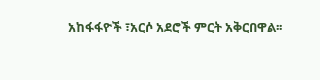አከፋፋዮች ፣አርሶ አደሮች ምርት አቅርበዋል፡፡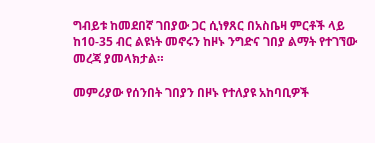ግብይቱ ከመደበኛ ገበያው ጋር ሲነፃጸር በአስቤዛ ምርቶች ላይ ከ10-35 ብር ልዩነት መኖሩን ከዞኑ ንግድና ገበያ ልማት የተገኘው መረጃ ያመላክታል።

መምሪያው የሰንበት ገበያን በዞኑ የተለያዩ አከባቢዎች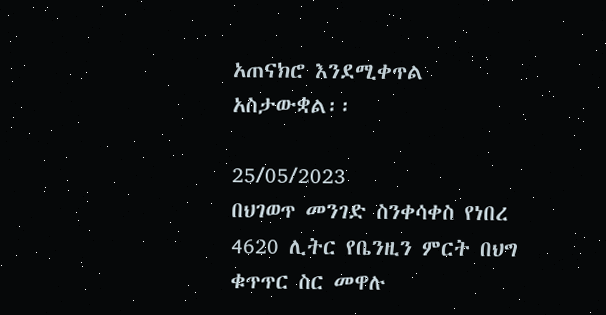አጠናክሮ እንደሚቀጥል አስታውቋል፡፡

25/05/2023
በህገወጥ መንገድ ስንቀሳቀስ የነበረ 4620 ሊትር የቤንዚን ምርት በህግ ቁጥጥር ስር መዋሉ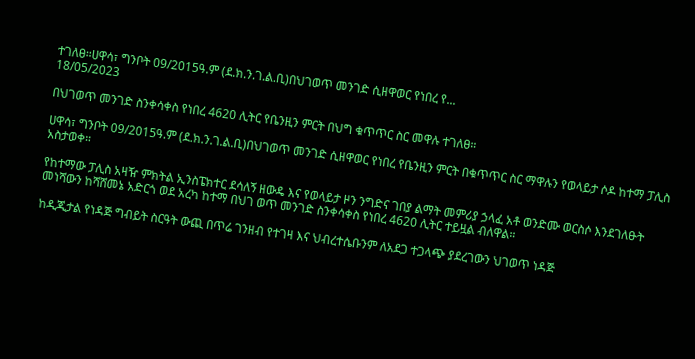ተገለፀ።ሀዋሳ፣ ግንቦት 09/2015ዓ.ም (ደ.ክ.ን.ገ.ል.ቢ)በህገወጥ መንገድ ሲዘዋወር የነበረ የ...
18/05/2023

በህገወጥ መንገድ ስንቀሳቀስ የነበረ 4620 ሊትር የቤንዚን ምርት በህግ ቁጥጥር ስር መዋሉ ተገለፀ።

ሀዋሳ፣ ግንቦት 09/2015ዓ.ም (ደ.ክ.ን.ገ.ል.ቢ)በህገወጥ መንገድ ሲዘዋወር የነበረ የቤንዚን ምርት በቁጥጥር ስር ማዋሉን የወላይታ ሶዶ ከተማ ፓሊስ አስታወቀ።

የከተማው ፓሊስ አዛዥ ምክትል ኢንስፔክተር ደሳለኝ ዘውዴ እና የወላይታ ዞን ንግድና ገበያ ልማት መምሪያ ኃላፈ አቶ ወንድሙ ወርስሶ እንደገለፁት መነሻውን ከሻሸመኔ አድርጎ ወደ አረካ ከተማ በህገ ወጥ መንገድ ስንቀሳቀስ የነበረ 4620 ሊትር ተይዟል ብለዋል።

ከዲጂታል የነዳጅ ግብይት ስርዓት ውጪ በጥሬ ገንዘብ የተገዛ እና ህብረተሴቡንም ለአደጋ ተጋላጭ ያደረገውን ህገወጥ ነዳጅ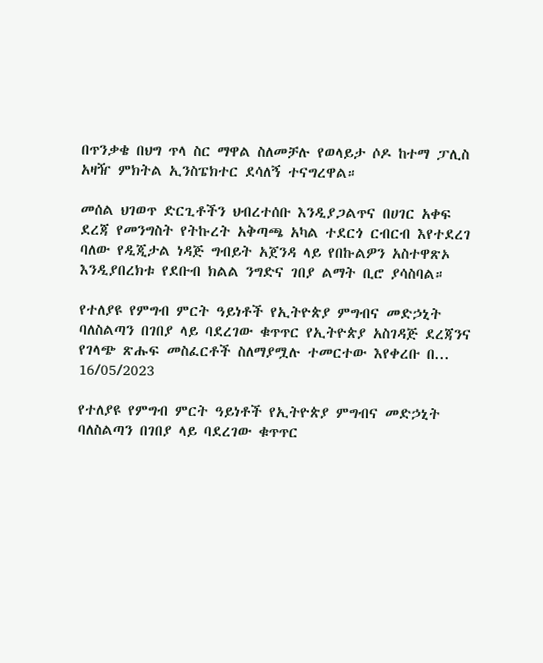በጥንቃቄ በህግ ጥላ ስር ማዋል ስለመቻሉ የወላይታ ሶዶ ከተማ ፓሊስ አዛዥ ምክትል ኢንስፔክተር ደሳለኝ ተናግረዋል።

መሰል ህገወጥ ድርጊቶችን ህብረተሰቡ እንዲያጋልጥና በሀገር አቀፍ ደረጃ የመንግስት የትኩረት አቅጣጫ አካል ተደርጎ ርብርብ እየተደረገ ባለው የዲጂታል ነዳጅ ግብይት አጀንዳ ላይ የበኩልዎን አስተዋጽኦ እንዲያበረክቱ የደቡብ ክልል ንግድና ገበያ ልማት ቢሮ ያሳስባል።

የተለያዩ የምግብ ምርት ዓይነቶች የኢትዮጵያ ምግብና መድኃኒት ባለስልጣን በገበያ ላይ ባደረገው ቁጥጥር የኢትዮጵያ አስገዳጅ ደረጃንና የገላጭ ጽሑፍ መስፈርቶች ስለማያሟሉ ተመርተው እየቀረቡ በ...
16/05/2023

የተለያዩ የምግብ ምርት ዓይነቶች የኢትዮጵያ ምግብና መድኃኒት ባለስልጣን በገበያ ላይ ባደረገው ቁጥጥር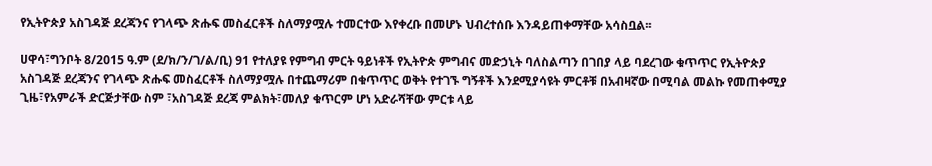የኢትዮጵያ አስገዳጅ ደረጃንና የገላጭ ጽሑፍ መስፈርቶች ስለማያሟሉ ተመርተው እየቀረቡ በመሆኑ ህብረተሰቡ እንዳይጠቀማቸው አሳስቧል፡፡

ሀዋሳ፣ግንቦት 8/2015 ዓ.ም (ደ/ክ/ን/ገ/ል/ቢ) 91 የተለያዩ የምግብ ምርት ዓይነቶች የኢትዮጵ ምግብና መድኃኒት ባለስልጣን በገበያ ላይ ባደረገው ቁጥጥር የኢትዮጵያ አስገዳጅ ደረጃንና የገላጭ ጽሑፍ መስፈርቶች ስለማያሟሉ በተጨማሪም በቁጥጥር ወቅት የተገኙ ግኝቶች እንደሚያሳዩት ምርቶቹ በአብዛኛው በሚባል መልኩ የመጠቀሚያ ጊዜ፣የአምራች ድርጅታቸው ስም ፣አስገዳጅ ደረጃ ምልክት፣መለያ ቁጥርም ሆነ አድራሻቸው ምርቱ ላይ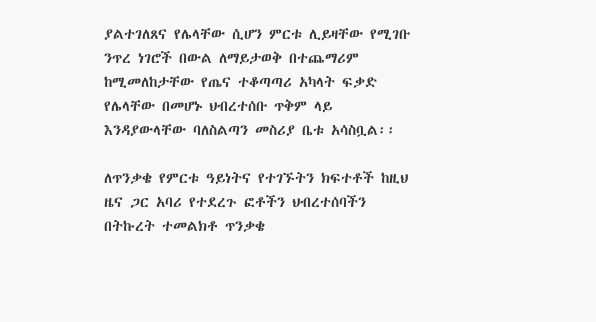ያልተገለጸና የሌላቸው ሲሆን ምርቱ ሊይዛቸው የሚገቡ ንጥረ ነገሮች በውል ለማይታወቅ በተጨማሪም ከሚመለከታቸው የጤና ተቆጣጣሪ አካላት ፍቃድ የሌላቸው በመሆኑ ህብረተሰቡ ጥቅም ላይ እንዳያውላቸው ባለስልጣን መስሪያ ቤቱ አሳስቧል፡፡

ለጥንቃቄ የምርቱ ዓይነትና የተገኙትን ክፍተቶች ከዚህ ዜና ጋር አባሪ የተደረጉ ፎቶችን ህብረተሰባችን በትኩረት ተመልክቶ ጥንቃቄ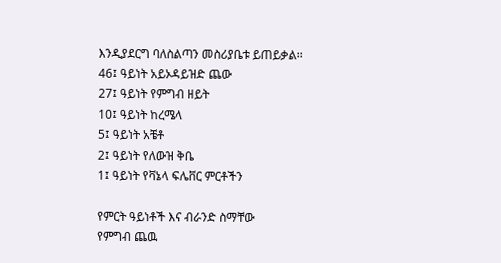እንዲያደርግ ባለስልጣን መስሪያቤቱ ይጠይቃል፡፡
46፤ ዓይነት አይኦዳይዝድ ጨው
27፤ ዓይነት የምግብ ዘይት
10፤ ዓይነት ከረሜላ
5፤ ዓይነት አቼቶ
2፤ ዓይነት የለውዝ ቅቤ
1፤ ዓይነት የቫኔላ ፍሌቨር ምርቶችን

የምርት ዓይነቶች እና ብራንድ ስማቸው
የምግብ ጨዉ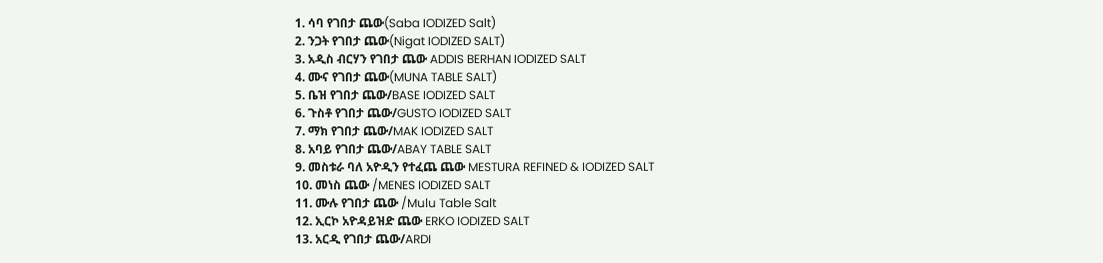1. ሳባ የገበታ ጨው(Saba IODIZED Salt)
2. ንጋት የገበታ ጨው(Nigat IODIZED SALT)
3. አዲስ ብርሃን የገበታ ጨው ADDIS BERHAN IODIZED SALT
4. ሙና የገበታ ጨው(MUNA TABLE SALT)
5. ቤዝ የገበታ ጨው/BASE IODIZED SALT
6. ጉስቶ የገበታ ጨው/GUSTO IODIZED SALT
7. ማክ የገበታ ጨው/MAK IODIZED SALT
8. አባይ የገበታ ጨው/ABAY TABLE SALT
9. መስቱራ ባለ አዮዲን የተፈጨ ጨው MESTURA REFINED & IODIZED SALT
10. መነስ ጨው /MENES IODIZED SALT
11. ሙሉ የገበታ ጨው /Mulu Table Salt
12. ኢርኮ አዮዳይዝድ ጨው ERKO IODIZED SALT
13. አርዲ የገበታ ጨው/ARDI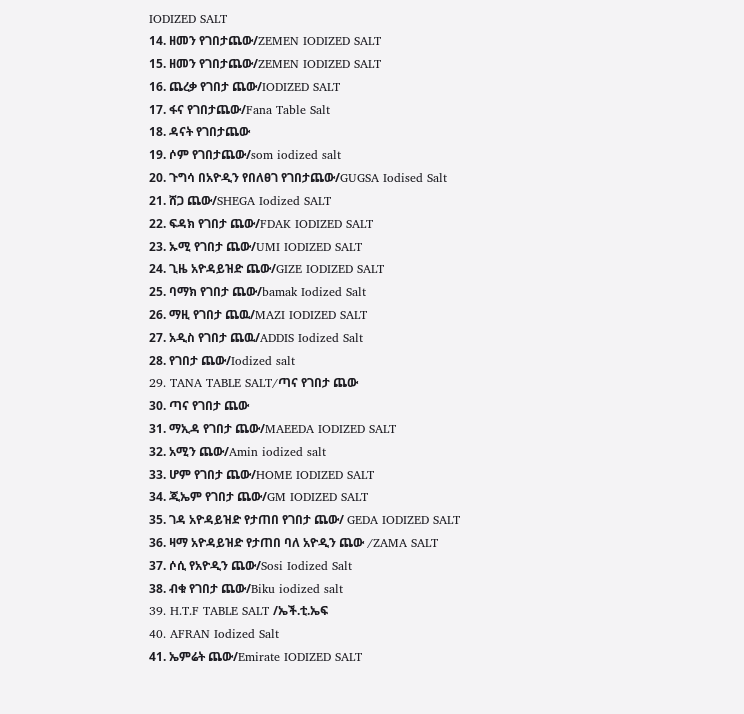IODIZED SALT
14. ዘመን የገበታጨው/ZEMEN IODIZED SALT
15. ዘመን የገበታጨው/ZEMEN IODIZED SALT
16. ጨረቃ የገበታ ጨው/IODIZED SALT
17. ፋና የገበታጨው/Fana Table Salt
18. ዳናት የገበታጨው
19. ሶም የገበታጨው/som iodized salt
20. ጉግሳ በአዮዲን የበለፀገ የገበታጨው/GUGSA Iodised Salt
21. ሸጋ ጨው/SHEGA Iodized SALT
22. ፍዳክ የገበታ ጨው/FDAK IODIZED SALT
23. ኡሚ የገበታ ጨው/UMI IODIZED SALT
24. ጊዜ አዮዳይዝድ ጨው/GIZE IODIZED SALT
25. ባማክ የገበታ ጨው/bamak Iodized Salt
26. ማዚ የገበታ ጨዉ/MAZI IODIZED SALT
27. አዲስ የገበታ ጨዉ/ADDIS Iodized Salt
28. የገበታ ጨው/Iodized salt
29. TANA TABLE SALT/ጣና የገበታ ጨው
30. ጣና የገበታ ጨው
31. ማኢዳ የገበታ ጨው/MAEEDA IODIZED SALT
32. አሚን ጨው/Amin iodized salt
33. ሆም የገበታ ጨው/HOME IODIZED SALT
34. ጂኤም የገበታ ጨው/GM IODIZED SALT
35. ገዳ አዮዳይዝድ የታጠበ የገበታ ጨው/ GEDA IODIZED SALT
36. ዛማ አዮዳይዝድ የታጠበ ባለ አዮዲን ጨው /ZAMA SALT
37. ሶሲ የአዮዲን ጨው/Sosi Iodized Salt
38. ብቁ የገበታ ጨው/Biku iodized salt
39. H.T.F TABLE SALT /ኤች.ቲ.ኤፍ
40. AFRAN Iodized Salt
41. ኤምሬት ጨው/Emirate IODIZED SALT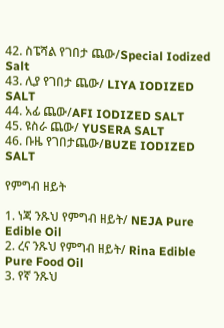42. ስፔሻል የገበታ ጨው/Special Iodized Salt
43. ሊያ የገበታ ጨው/ LIYA IODIZED SALT
44. አፊ ጨው/AFI IODIZED SALT
45. ዩስራ ጨው/ YUSERA SALT
46. ቡዜ የገበታጨው/BUZE IODIZED SALT

የምግብ ዘይት

1. ነጃ ንጹህ የምግብ ዘይት/ NEJA Pure Edible Oil
2. ረና ንጹህ የምግብ ዘይት/ Rina Edible Pure Food Oil
3. የኛ ንጹህ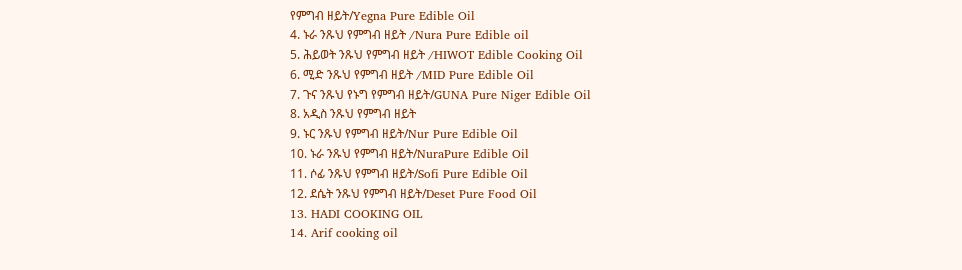የምግብ ዘይት/Yegna Pure Edible Oil
4. ኑራ ንጹህ የምግብ ዘይት /Nura Pure Edible oil
5. ሕይወት ንጹህ የምግብ ዘይት /HIWOT Edible Cooking Oil
6. ሚድ ንጹህ የምግብ ዘይት /MID Pure Edible Oil
7. ጉና ንጹህ የኑግ የምግብ ዘይት/GUNA Pure Niger Edible Oil
8. አዲስ ንጹህ የምግብ ዘይት
9. ኑር ንጹህ የምግብ ዘይት/Nur Pure Edible Oil
10. ኑራ ንጹህ የምግብ ዘይት/NuraPure Edible Oil
11. ሶፊ ንጹህ የምግብ ዘይት/Sofi Pure Edible Oil
12. ደሴት ንጹህ የምግብ ዘይት/Deset Pure Food Oil
13. HADI COOKING OIL
14. Arif cooking oil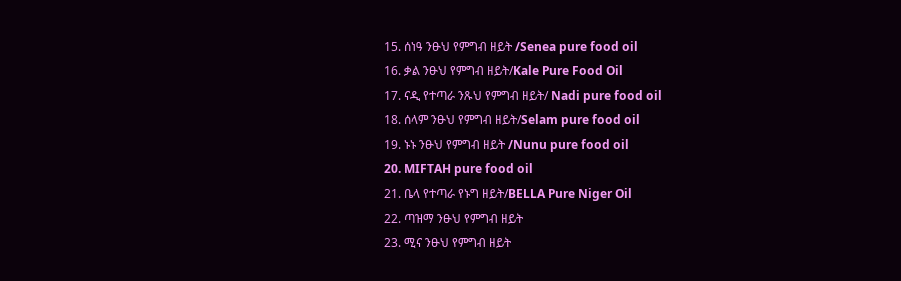15. ሰነዓ ንፁህ የምግብ ዘይት /Senea pure food oil
16. ቃል ንፁህ የምግብ ዘይት/Kale Pure Food Oil
17. ናዲ የተጣራ ንጹህ የምግብ ዘይት/ Nadi pure food oil
18. ሰላም ንፁህ የምግብ ዘይት/Selam pure food oil
19. ኑኑ ንፁህ የምግብ ዘይት /Nunu pure food oil
20. MIFTAH pure food oil
21. ቤላ የተጣራ የኑግ ዘይት/BELLA Pure Niger Oil
22. ጣዝማ ንፁህ የምግብ ዘይት
23. ሚና ንፁህ የምግብ ዘይት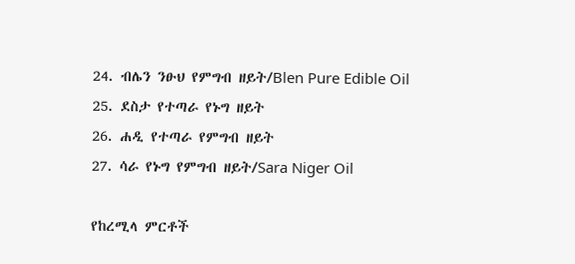24. ብሌን ንፁህ የምግብ ዘይት/Blen Pure Edible Oil
25. ደስታ የተጣራ የኑግ ዘይት
26. ሐዲ የተጣራ የምግብ ዘይት
27. ሳራ የኑግ የምግብ ዘይት/Sara Niger Oil

የከረሚላ ምርቶች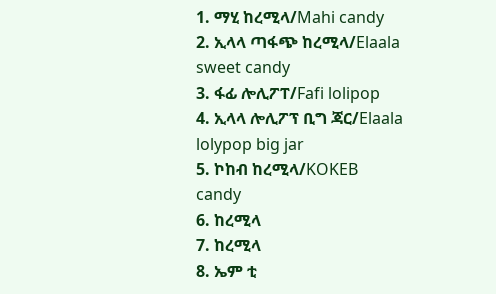1. ማሂ ከረሚላ/Mahi candy
2. ኢላላ ጣፋጭ ከረሚላ/Elaala sweet candy
3. ፋፊ ሎሊፖፐ/Fafi lolipop
4. ኢላላ ሎሊፖፕ ቢግ ጃር/Elaala lolypop big jar
5. ኮከብ ከረሚላ/KOKEB candy
6. ከረሚላ
7. ከረሚላ
8. ኤም ቲ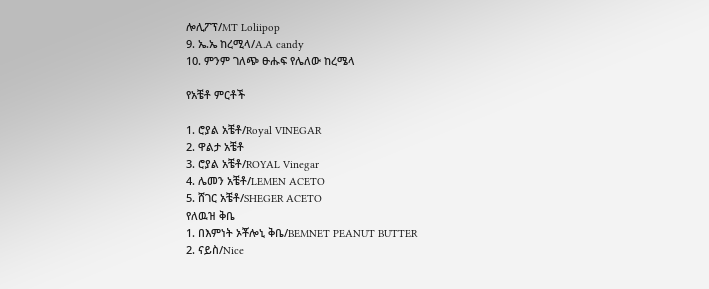ሎሊፖፕ/MT Loliipop
9. ኤ.ኤ ከረሚላ/A.A candy
10. ምንም ገለጭ ፁሑፍ የሌለው ከረሜላ

የአቼቶ ምርቶች

1. ሮያል አቼቶ/Royal VINEGAR
2. ዋልታ አቼቶ
3. ሮያል አቼቶ/ROYAL Vinegar
4. ሌመን አቼቶ/LEMEN ACETO
5. ሸገር አቼቶ/SHEGER ACETO
የለዉዝ ቅቤ
1. በእምነት ኦቾሎኒ ቅቤ/BEMNET PEANUT BUTTER
2. ናይስ/Nice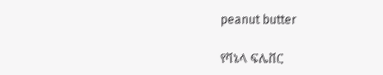peanut butter

የቫኔላ ፍሌቨር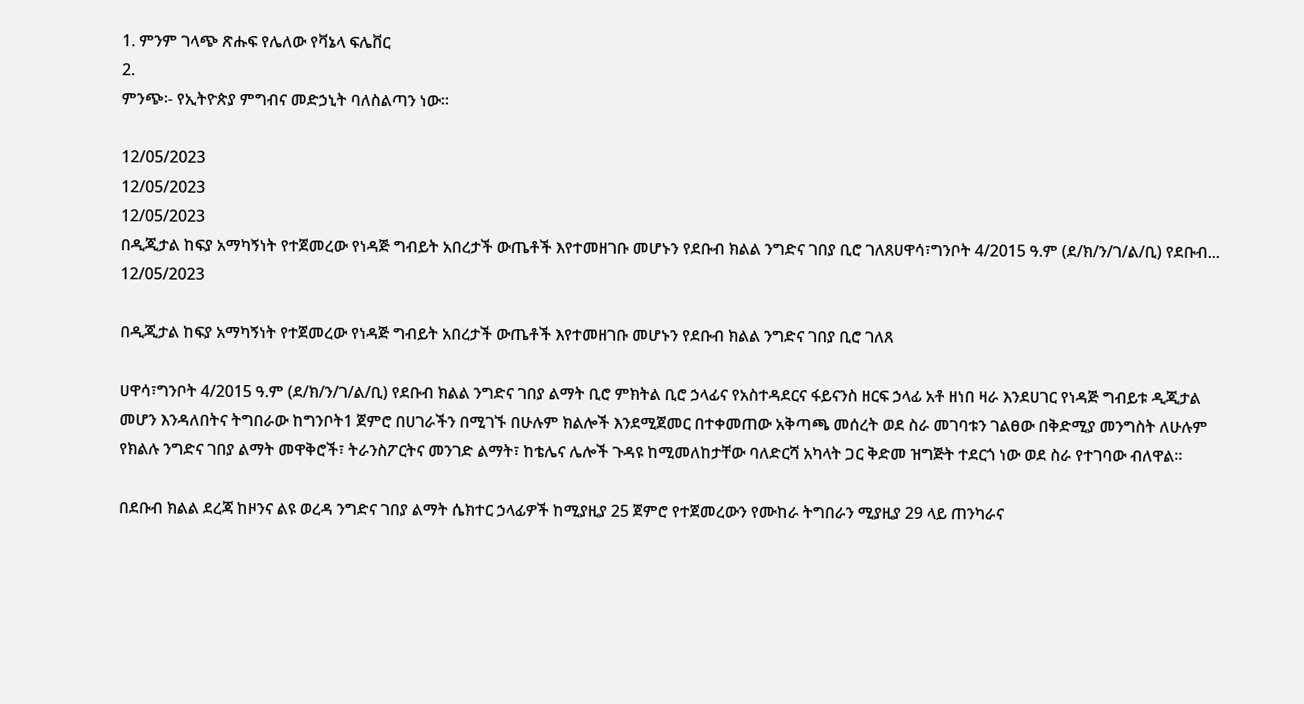1. ምንም ገላጭ ጽሑፍ የሌለው የቫኔላ ፍሌቨር
2.
ምንጭ፡- የኢትዮጵያ ምግብና መድኃኒት ባለስልጣን ነው፡፡

12/05/2023
12/05/2023
12/05/2023
በዲጂታል ከፍያ አማካኝነት የተጀመረው የነዳጅ ግብይት አበረታች ውጤቶች እየተመዘገቡ መሆኑን የደቡብ ክልል ንግድና ገበያ ቢሮ ገለጸሀዋሳ፣ግንቦት 4/2015 ዓ.ም (ደ/ክ/ን/ገ/ል/ቢ) የደቡብ...
12/05/2023

በዲጂታል ከፍያ አማካኝነት የተጀመረው የነዳጅ ግብይት አበረታች ውጤቶች እየተመዘገቡ መሆኑን የደቡብ ክልል ንግድና ገበያ ቢሮ ገለጸ

ሀዋሳ፣ግንቦት 4/2015 ዓ.ም (ደ/ክ/ን/ገ/ል/ቢ) የደቡብ ክልል ንግድና ገበያ ልማት ቢሮ ምክትል ቢሮ ኃላፊና የአስተዳደርና ፋይናንስ ዘርፍ ኃላፊ አቶ ዘነበ ዛራ እንደሀገር የነዳጅ ግብይቱ ዲጂታል መሆን እንዳለበትና ትግበራው ከግንቦት1 ጀምሮ በሀገራችን በሚገኙ በሁሉም ክልሎች እንደሚጀመር በተቀመጠው አቅጣጫ መሰረት ወደ ስራ መገባቱን ገልፀው በቅድሚያ መንግስት ለሁሉም የክልሉ ንግድና ገበያ ልማት መዋቅሮች፣ ትራንስፖርትና መንገድ ልማት፣ ከቴሌና ሌሎች ጉዳዩ ከሚመለከታቸው ባለድርሻ አካላት ጋር ቅድመ ዝግጅት ተደርጎ ነው ወደ ስራ የተገባው ብለዋል፡፡

በደቡብ ክልል ደረጃ ከዞንና ልዩ ወረዳ ንግድና ገበያ ልማት ሴክተር ኃላፊዎች ከሚያዚያ 25 ጀምሮ የተጀመረውን የሙከራ ትግበራን ሚያዚያ 29 ላይ ጠንካራና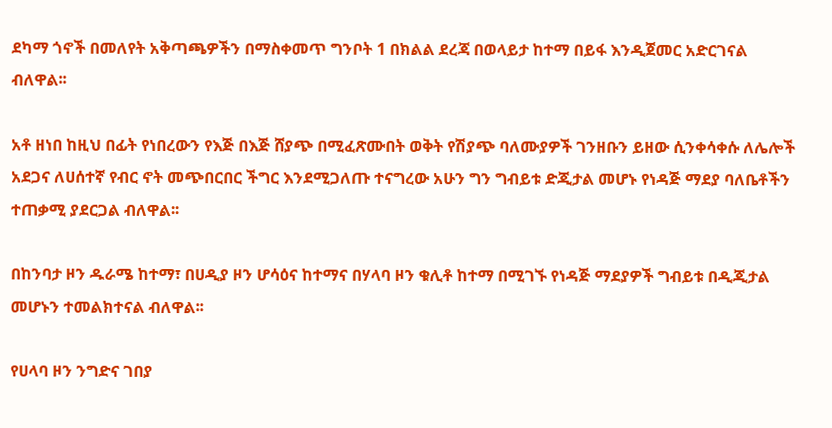ደካማ ጎኖች በመለየት አቅጣጫዎችን በማስቀመጥ ግንቦት 1 በክልል ደረጃ በወላይታ ከተማ በይፋ እንዲጀመር አድርገናል ብለዋል፡፡

አቶ ዘነበ ከዚህ በፊት የነበረውን የእጅ በእጅ ሸያጭ በሚፈጽሙበት ወቅት የሽያጭ ባለሙያዎች ገንዘቡን ይዘው ሲንቀሳቀሱ ለሌሎች አደጋና ለሀሰተኛ የብር ኖት መጭበርበር ችግር እንደሚጋለጡ ተናግረው አሁን ግን ግብይቱ ድጂታል መሆኑ የነዳጅ ማደያ ባለቤቶችን ተጠቃሚ ያደርጋል ብለዋል፡፡

በከንባታ ዞን ዱራሜ ከተማ፣ በሀዲያ ዞን ሆሳዕና ከተማና በሃላባ ዞን ቁሊቶ ከተማ በሚገኙ የነዳጅ ማደያዎች ግብይቱ በዲጂታል መሆኑን ተመልክተናል ብለዋል፡፡

የሀላባ ዞን ንግድና ገበያ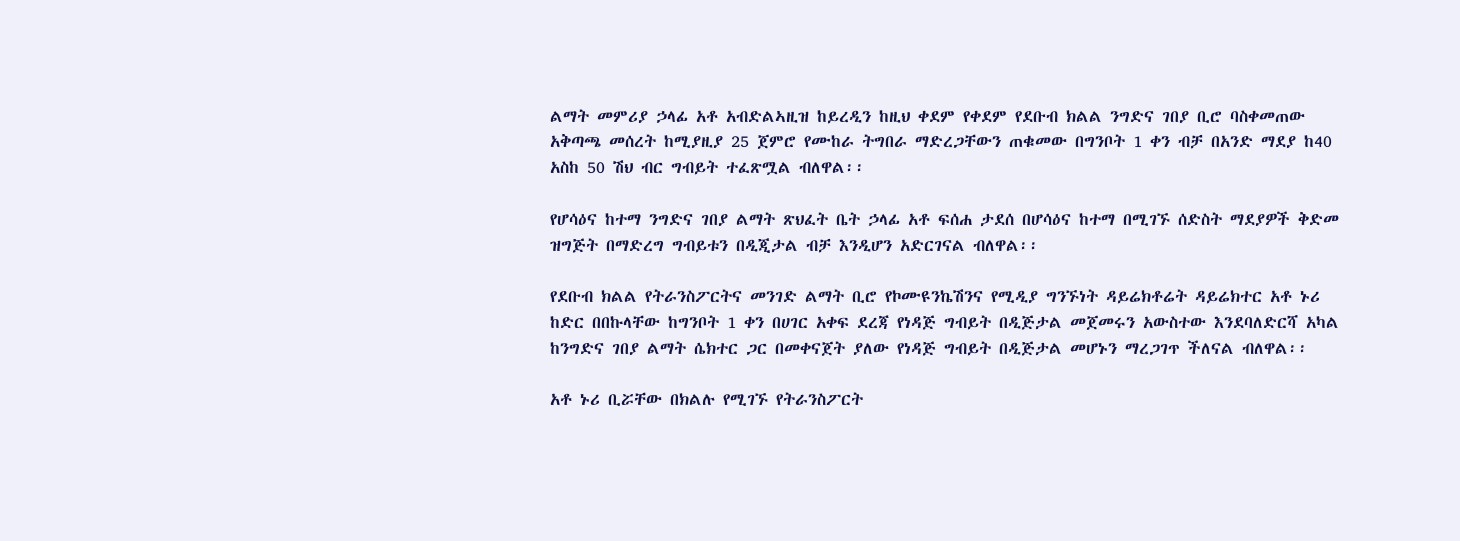ልማት መምሪያ ኃላፊ አቶ አብድልኣዚዝ ከይረዲን ከዚህ ቀደም የቀደም የደቡብ ክልል ንግድና ገበያ ቢሮ ባስቀመጠው አቅጣጫ መሰረት ከሚያዚያ 25 ጀምሮ የሙከራ ትግበራ ማድረጋቸውን ጠቁመው በግንቦት 1 ቀን ብቻ በአንድ ማደያ ከ40 አስከ 50 ሽህ ብር ግብይት ተፈጽሟል ብለዋል፡፡

የሆሳዕና ከተማ ንግድና ገበያ ልማት ጽህፈት ቤት ኃላፊ አቶ ፍሰሐ ታደሰ በሆሳዕና ከተማ በሚገኙ ሰድስት ማደያዎች ቅድመ ዝግጅት በማድረግ ግብይቱን በዲጂታል ብቻ እንዲሆን አድርገናል ብለዋል፡፡

የደቡብ ክልል የትራንስፖርትና መንገድ ልማት ቢሮ የኮሙዩንኬሽንና የሚዲያ ግንኙነት ዳይሬክቶሬት ዳይሬክተር አቶ ኑሪ ከድር በበኩላቸው ከግንቦት 1 ቀን በሀገር አቀፍ ደረጃ የነዳጅ ግብይት በዲጅታል መጀመሩን አውስተው እንደባለድርሻ አካል ከንግድና ገበያ ልማት ሴክተር ጋር በመቀናጀት ያለው የነዳጅ ግብይት በዲጅታል መሆኑን ማረጋገጥ ችለናል ብለዋል፡፡

አቶ ኑሪ ቢሯቸው በክልሉ የሚገኙ የትራንስፖርት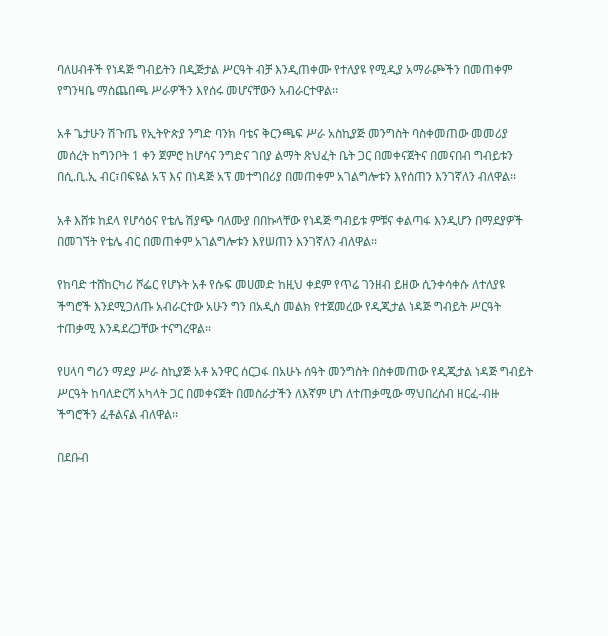ባለሀብቶች የነዳጅ ግብይትን በዲጅታል ሥርዓት ብቻ እንዲጠቀሙ የተለያዩ የሚዲያ አማራጮችን በመጠቀም የግንዛቤ ማስጨበጫ ሥራዎችን እየሰሩ መሆናቸውን አብራርተዋል፡፡

አቶ ጌታሁን ሽጉጤ የኢትዮጵያ ንግድ ባንክ ባቴና ቅርንጫፍ ሥራ አስኪያጅ መንግስት ባስቀመጠው መመሪያ መሰረት ከግንቦት 1 ቀን ጀምሮ ከሆሳና ንግድና ገበያ ልማት ጽህፈት ቤት ጋር በመቀናጀትና በመናበብ ግብይቱን በሲ.ቢ.ኢ ብር፣በፍዩል አፕ እና በነዳጅ አፕ መተግበሪያ በመጠቀም አገልግሎቱን እየሰጠን እንገኛለን ብለዋል፡፡

አቶ እሸቱ ከደላ የሆሳዕና የቴሌ ሽያጭ ባለሙያ በበኩላቸው የነዳጅ ግብይቱ ምቹና ቀልጣፋ እንዲሆን በማደያዎች በመገኘት የቴሌ ብር በመጠቀም አገልግሎቱን እየሠጠን እንገኛለን ብለዋል፡፡

የከባድ ተሸከርካሪ ሾፌር የሆኑት አቶ የሱፍ መሀመድ ከዚህ ቀደም የጥሬ ገንዘብ ይዘው ሲንቀሳቀሱ ለተለያዩ ችግሮች እንደሚጋለጡ አብራርተው አሁን ግን በአዲስ መልክ የተጀመረው የዲጂታል ነዳጅ ግብይት ሥርዓት ተጠቃሚ እንዳደረጋቸው ተናግረዋል፡፡

የሀላባ ግሪን ማደያ ሥራ ስኪያጅ አቶ አንዋር ሰርጋፋ በአሁኑ ሰዓት መንግስት በስቀመጠው የዲጂታል ነዳጅ ግብይት ሥርዓት ከባለድርሻ አካላት ጋር በመቀናጀት በመስራታችን ለእኛም ሆነ ለተጠቃሚው ማህበረሰብ ዘርፈ-ብዙ ችግሮችን ፈቶልናል ብለዋል፡፡

በደቡብ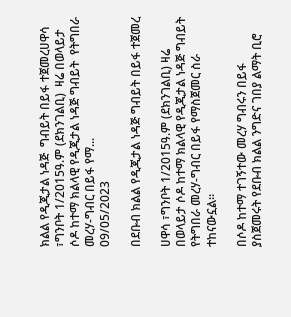ክልል የዲጂታል ነዳጅ  ግብይት በይፋ ተጀመረሀዋሳ ፣ግንቦት 1/2015ዓ.ም (ደክንገልቢ)  ዛሬ በወላይታ ሶዶ ከተማ ክልላዊ የዲጂታል ነዳጅ ግብይት  የትግበራ መረሃ-ግብር በይፋ የማ...
09/05/2023

በደቡብ ክልል የዲጂታል ነዳጅ ግብይት በይፋ ተጀመረ

ሀዋሳ ፣ግንቦት 1/2015ዓ.ም (ደክንገልቢ) ዛሬ በወላይታ ሶዶ ከተማ ክልላዊ የዲጂታል ነዳጅ ግብይት የትግበራ መረሃ-ግብር በይፋ የማስጀመር ስራ ተከናውኗል።

በሶዶ ከተማ ተገኝተው መረሃ ግብሩን በይፋ ያስጀመሩት የደቡብ ክልል ንግድና ገበያ ልማት ቢሮ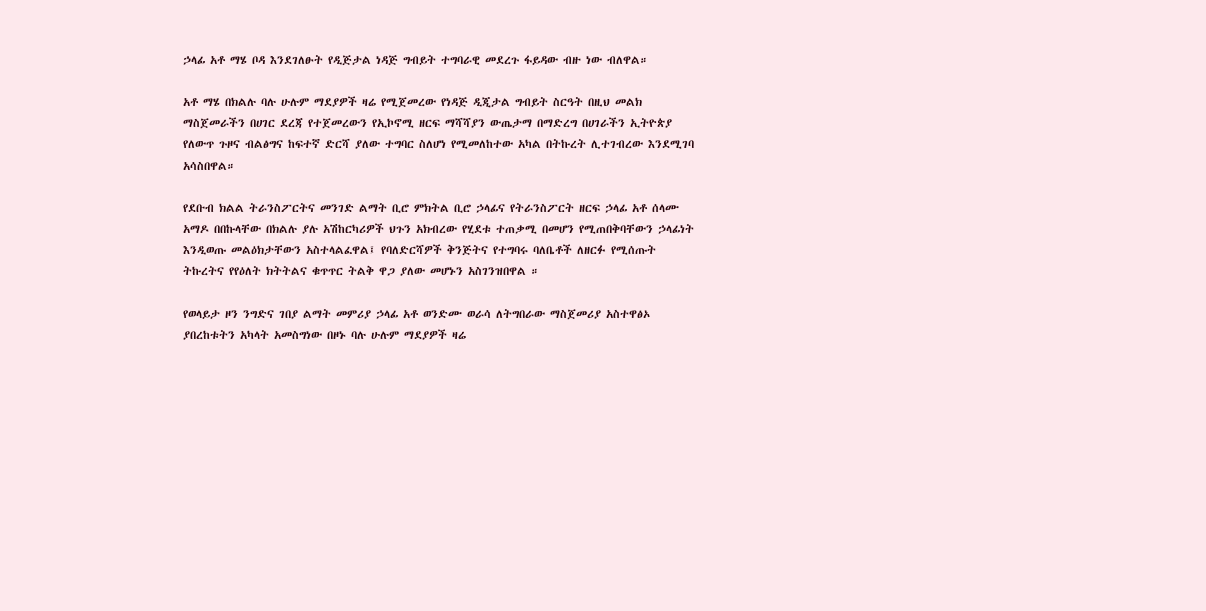ኃላፊ አቶ ማሄ ቦዳ እንደገለፁት የዲጅታል ነዳጅ ግብይት ተግባራዊ መደረጉ ፋይዳው ብዙ ነው ብለዋል።

አቶ ማሄ በክልሉ ባሉ ሁሉም ማደያዎች ዛሬ የሚጀመረው የነዳጅ ዲጂታል ግብይት ስርዓት በዚህ መልክ ማስጀመራችን በሀገር ደረጃ የተጀመረውን የኢኮኖሚ ዘርፍ ማሻሻያን ውጤታማ በማድረግ በሀገራችን ኢትዮጵያ የለውጥ ጉዞና ብልፅግና ከፍተኛ ድርሻ ያለው ተግባር ስለሆነ የሚመለከተው አካል በትኩረት ሊተገብረው እንደሚገባ አሳስበዋል።

የደቡብ ክልል ትራንስፖርትና መንገድ ልማት ቢሮ ምክትል ቢሮ ኃላፊና የትራንስፖርት ዘርፍ ኃላፊ አቶ ሰላሙ አማዶ በበኩላቸው በክልሉ ያሉ አሽከርካሪዎች ህጉን አክብረው የሂደቱ ተጠቃሚ በመሆን የሚጠበቅባቸውን ኃላፊነት እንዲወጡ መልዕክታቸውን አስተላልፈዋል፤ የባለድርሻዎች ቅንጅትና የተግባሩ ባለቤቶች ለዘርፉ የሚሰጡት ትኩረትና የየዕለት ክትትልና ቁጥጥር ትልቅ ዋጋ ያለው መሆኑን አስገንዝበዋል ።

የወላይታ ዞን ንግድና ገበያ ልማት መምሪያ ኃላፊ አቶ ወንድሙ ወራሳ ለትግበራው ማስጀመሪያ አስተዋፅኦ ያበረከቱትን አካላት አመስግነው በዞኑ ባሉ ሁሉም ማደያዎች ዛሬ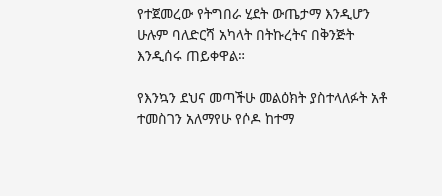የተጀመረው የትግበራ ሂደት ውጤታማ እንዲሆን ሁሉም ባለድርሻ አካላት በትኩረትና በቅንጅት እንዲሰሩ ጠይቀዋል።

የእንኳን ደህና መጣችሁ መልዕክት ያስተላለፉት አቶ ተመስገን አለማየሁ የሶዶ ከተማ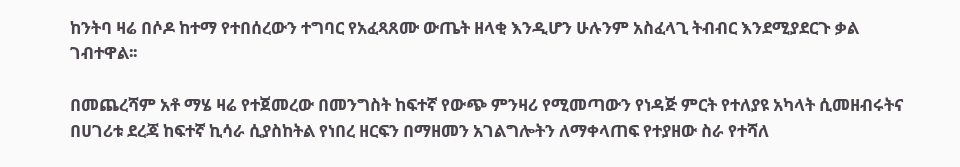ከንትባ ዛሬ በሶዶ ከተማ የተበሰረውን ተግባር የአፈጻጸሙ ውጤት ዘላቂ እንዲሆን ሁሉንም አስፈላጊ ትብብር እንደሚያደርጉ ቃል ገብተዋል፡፡

በመጨረሻም አቶ ማሄ ዛሬ የተጀመረው በመንግስት ከፍተኛ የውጭ ምንዛሪ የሚመጣውን የነዳጅ ምርት የተለያዩ አካላት ሲመዘብሩትና በሀገሪቱ ደረጃ ከፍተኛ ኪሳራ ሲያስከትል የነበረ ዘርፍን በማዘመን አገልግሎትን ለማቀላጠፍ የተያዘው ስራ የተሻለ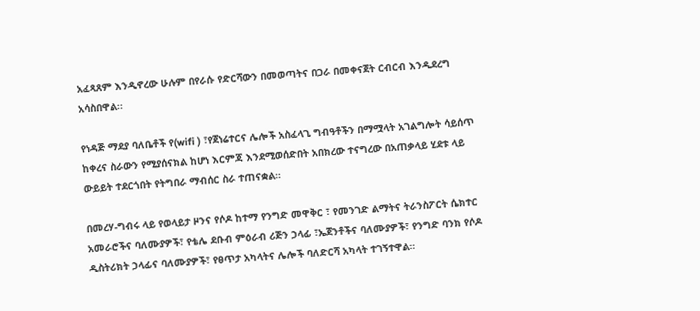አፈጻጸም እንዲኖረው ሁሉም በየራሱ የድርሻውን በመወጣትና በጋራ በመቀናጀት ርብርብ እንዲደረግ አሳስበዋል፡፡

የነዳጅ ማደያ ባለቤቶች የ(wifi ) ፣የጀነሬተርና ሌሎች አስፈላጊ ግብዓቶችን በማሟላት አገልግሎት ሳይሰጥ ከቀረና ስራውን የሚያሰናክል ከሆነ እርምጃ እንደሚወሰድበት አበክረው ተናግረው በአጠቃላይ ሂደቱ ላይ ውይይት ተደርጎበት የትግበራ ማብሰር ስራ ተጠናቋል።

በመረሃ-ግብሩ ላይ የወላይታ ዞንና የሶዶ ከተማ የንግድ መዋቅር ፣ የመንገድ ልማትና ትራንስፖርት ሴክተር አመራሮችና ባለሙያዎች፣ የቴሌ ደቡብ ምዕራብ ሪጅን ኃላፊ ፣ኤጀንቶችና ባለሙያዎች፣ የንግድ ባንክ የሶዶ ዲስትሪክት ኃላፊና ባለሙያዎች፣ የፀጥታ አካላትና ሌሎች ባለድርሻ አካላት ተገኝተዋል።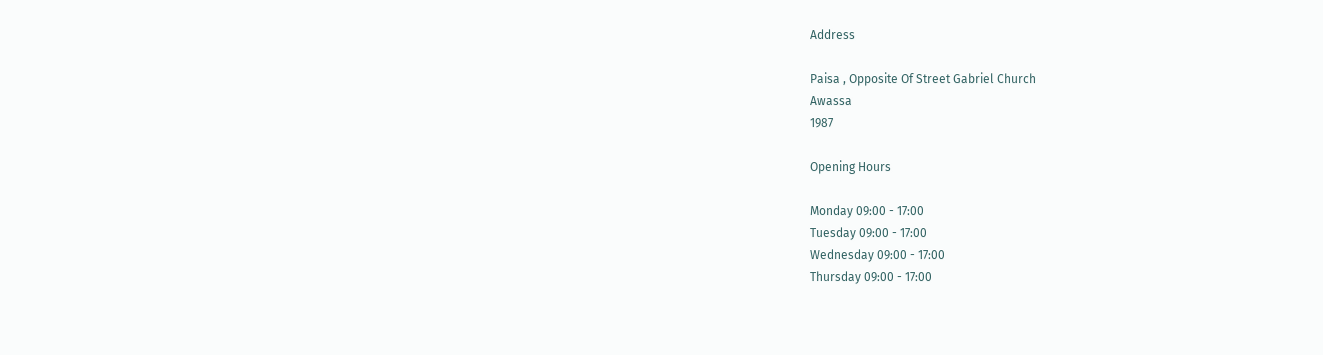Address

Paisa , Opposite Of Street Gabriel Church
Awassa
1987

Opening Hours

Monday 09:00 - 17:00
Tuesday 09:00 - 17:00
Wednesday 09:00 - 17:00
Thursday 09:00 - 17:00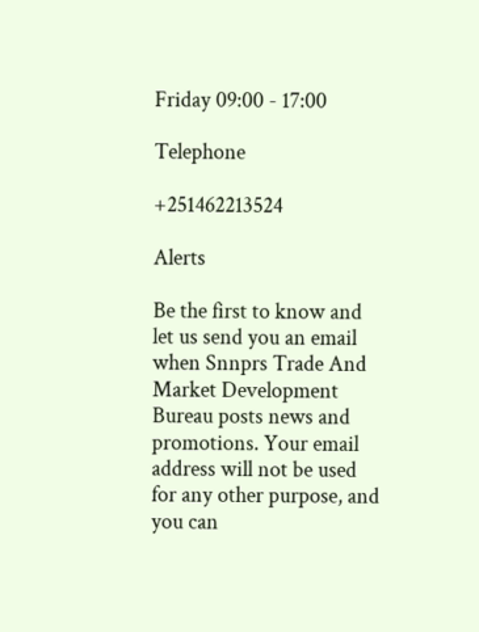Friday 09:00 - 17:00

Telephone

+251462213524

Alerts

Be the first to know and let us send you an email when Snnprs Trade And Market Development Bureau posts news and promotions. Your email address will not be used for any other purpose, and you can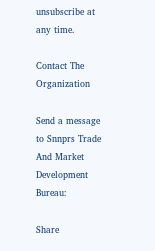unsubscribe at any time.

Contact The Organization

Send a message to Snnprs Trade And Market Development Bureau:

Share